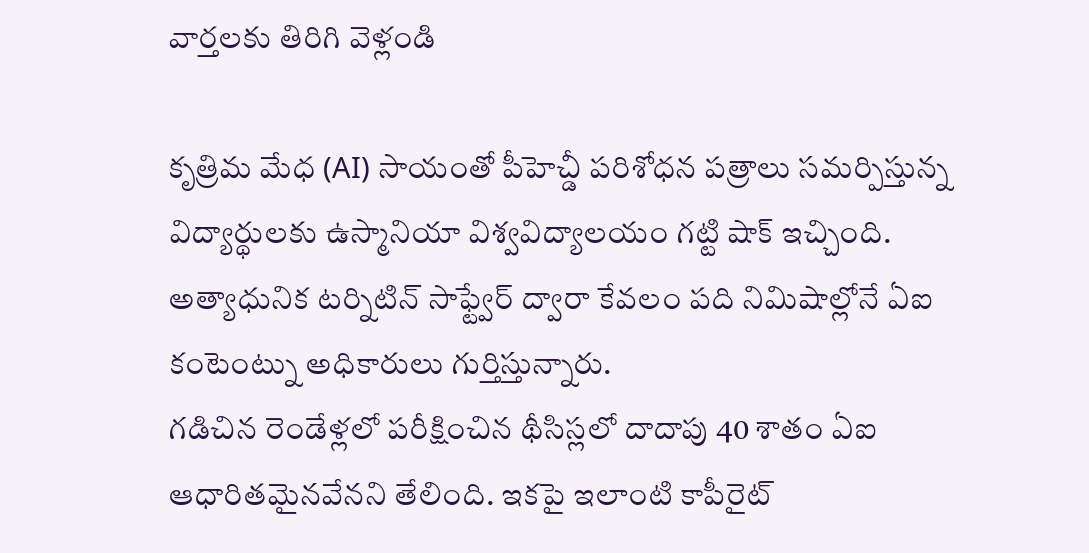వార్తలకు తిరిగి వెళ్లండి

కృత్రిమ మేధ (AI) సాయంతో పీహెచ్డీ పరిశోధన పత్రాలు సమర్పిస్తున్న విద్యార్థులకు ఉస్మానియా విశ్వవిద్యాలయం గట్టి షాక్ ఇచ్చింది. అత్యాధునిక టర్నిటిన్ సాఫ్ట్వేర్ ద్వారా కేవలం పది నిమిషాల్లోనే ఏఐ కంటెంట్ను అధికారులు గుర్తిస్తున్నారు.
గడిచిన రెండేళ్లలో పరీక్షించిన థీసిస్లలో దాదాపు 40 శాతం ఏఐ ఆధారితమైనవేనని తేలింది. ఇకపై ఇలాంటి కాపీరైట్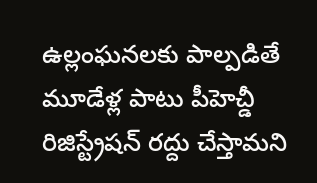ఉల్లంఘనలకు పాల్పడితే మూడేళ్ల పాటు పీహెచ్డీ రిజిస్ట్రేషన్ రద్దు చేస్తామని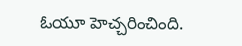ఓయూ హెచ్చరించింది.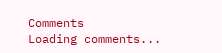Comments
Loading comments...